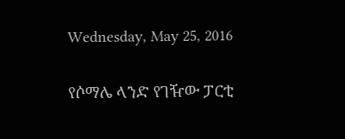Wednesday, May 25, 2016

የሶማሌ ላንድ የገዥው ፓርቲ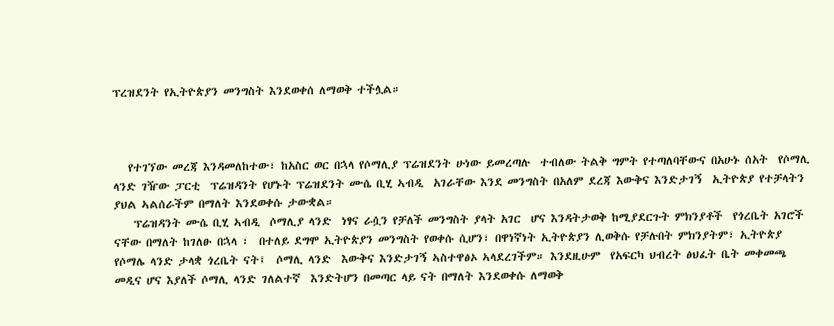ፕረዝደንት የኢትዮጵያን መንግስት እንደወቀሰ ለማወቅ ተችሏል።



   የተገኘው መረጃ እንዳመለከተው፣ ከአስር ወር በኋላ የሶማሊያ ፕሬዝደንት ሁነው ይመረጣሉ  ተብለው ትልቅ ግምት የተጣለባቸውና በአሁኑ ሰአት  የሶማሊ ላንድ ገዥው ፓርቲ  ፕሬዝዳንት የሆኑት ፕሬዝደንት ሙሴ ቢሂ ኣብዲ  አገራቸው እንደ መንግስት በአለም ደረጃ እውቅና እንድታገኝ  ኢትዮጵያ የተቻላትን ያህል ኣልሰራችም በማለት እንደወቀሱ ታውቋል።
    ፕሬዝዳንት ሙሴ ቢሂ ኣብዲ  ሶማሊያ ላንድ  ነፃና ራሷን የቻለች መንግስት ያላት አገር  ሆና እንዳትታወቅ ከሚያደርጉት ምክንያቶች  የጎረቤት አገሮች ናቸው በማለት ከገለፁ በኋላ ፣  በተለይ ደግሞ ኢትዮጵያን መንግስት የወቀሱ ሲሆን፣ በዋነኛነት ኢትዮጵያን ሊወቅሱ የቻሉበት ምክንያትም፣ ኢትዮጵያ የሶማሌ ላንድ ታላቋ ጎረቤት ናት፤  ሶማሊ ላንድ  እውቅና እንድታገኝ ኣስተዋፅኦ ኣላደረገችም። እንደዚሁም  የአፍርካ ህብረት ፅህፈት ቤት መቀመጫ መዲና ሆና እያለች ሶማሊ ላንድ ገለልተኛ  እንድትሆን በመጣር ላይ ናት በማለት እንደወቀሱ ለማወቅ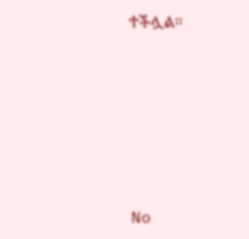ተችሏል።







No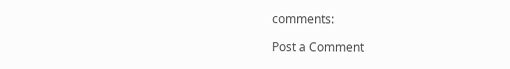comments:

Post a Comment